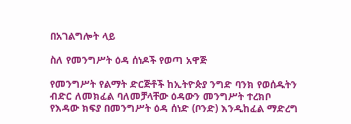በአገልግሎት ላይ

ስለ የመንግሥት ዕዳ ሰነዶች የወጣ አዋጅ

የመንግሥት የልማት ድርጅቶች ከኢትዮጵያ ንግድ ባንክ የወሰዱትን ብድር ለመክፈል ባለመቻላቸው ዕዳውን መንግሥት ተረክቦ የእዳው ክፍያ በመንግሥት ዕዳ ሰነድ (ቦንድ) እንዲከፈል ማድረግ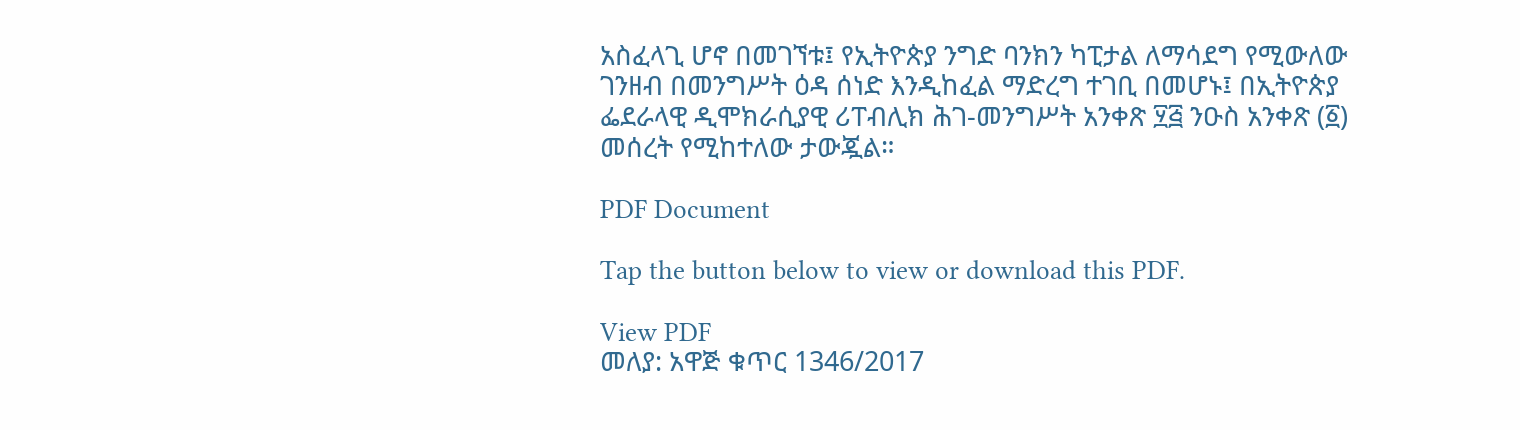አስፈላጊ ሆኖ በመገኘቱ፤ የኢትዮጵያ ንግድ ባንክን ካፒታል ለማሳደግ የሚውለው ገንዘብ በመንግሥት ዕዳ ሰነድ እንዲከፈል ማድረግ ተገቢ በመሆኑ፤ በኢትዮጵያ ፌደራላዊ ዲሞክራሲያዊ ሪፐብሊክ ሕገ-መንግሥት አንቀጽ ፶፭ ንዑስ አንቀጽ (፩) መሰረት የሚከተለው ታውጇል።

PDF Document

Tap the button below to view or download this PDF.

View PDF
መለያ: አዋጅ ቁጥር 1346/2017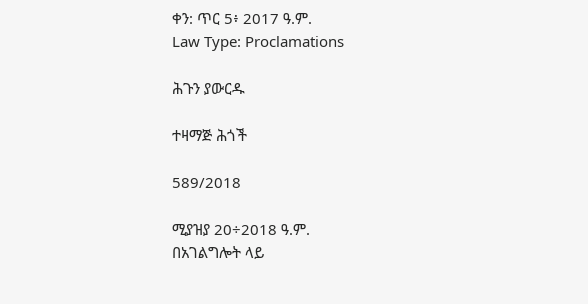ቀን: ጥር 5፥ 2017 ዓ.ም.
Law Type: Proclamations

ሕጉን ያውርዱ

ተዛማጅ ሕጎች

589/2018

ሚያዝያ 20÷2018 ዓ.ም.
በአገልግሎት ላይ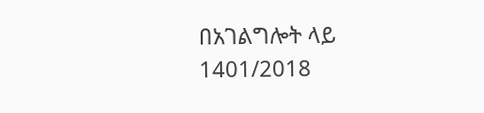በአገልግሎት ላይ
1401/2018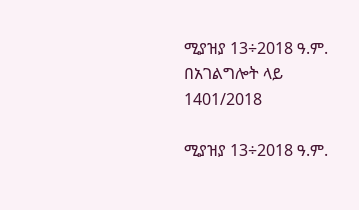ሚያዝያ 13÷2018 ዓ.ም.
በአገልግሎት ላይ
1401/2018

ሚያዝያ 13÷2018 ዓ.ም.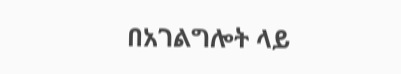በአገልግሎት ላይ